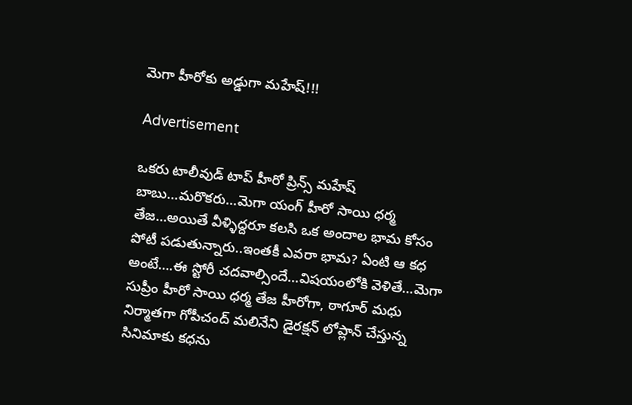మెగా హీరోకు అడ్డుగా మహేష్!!!

Advertisement

ఒకరు టాలీవుడ్ టాప్ హీరో ప్రిన్స్ మహేష్ బాబు…మరొకరు…మెగా యంగ్ హీరో సాయి ధర్మ తేజ…అయితే వీళ్ళిద్దరూ కలసి ఒక అందాల భామ కోసం పోటీ పడుతున్నారు..ఇంతకీ ఎవరా భామ? ఏంటి ఆ కధ అంటే….ఈ స్టోరీ చదవాల్సిందే…విషయంలోకి వెళితే…మెగా సుప్రీం హీరో సాయి ధర్మ తేజ హీరోగా, ఠాగూర్ మధు నిర్మాతగా గోపీచంద్ మలినేని డైరక్షన్ లోప్లాన్ చేస్తున్న సినిమాకు కధను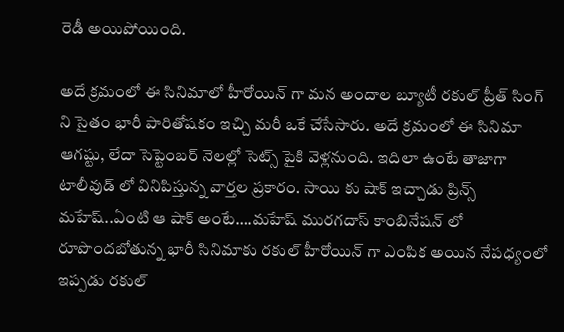రెడీ అయిపోయింది.

అదే క్రమంలో ఈ సినిమాలో హీరోయిన్ గా మన అందాల బ్యూటీ రకుల్ ప్రీత్ సింగ్ ని సైతం భారీ పారితోషకం ఇచ్చి మరీ ఒకే చేసేసారు. అదే క్రమంలో ఈ సినిమా ఆగష్టు, లేదా సెప్టెంబర్ నెలల్లో సెట్స్ పైకి వెళ్లనుంది. ఇదిలా ఉంటే తాజాగా టాలీవుడ్ లో వినిపిస్తున్న వార్తల ప్రకారం. సాయి కు షాక్ ఇచ్చాడు ప్రిన్స్ మహేష్..ఏంటి ఆ షాక్ అంటే….మహేష్ మురగదాస్ కాంబినేషన్ లో రూపొందబోతున్న భారీ సినిమాకు రకుల్ హీరోయిన్ గా ఎంపిక అయిన నేపధ్యంలో ఇప్పడు రకుల్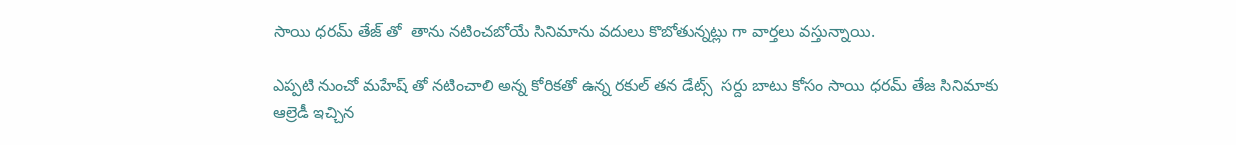సాయి ధరమ్ తేజ్ తో  తాను నటించబోయే సినిమాను వదులు కొబోతున్నట్లు గా వార్తలు వస్తున్నాయి.

ఎప్పటి నుంచో మహేష్ తో నటించాలి అన్న కోరికతో ఉన్న రకుల్ తన డేట్స్  సర్దు బాటు కోసం సాయి ధరమ్ తేజ సినిమాకు ఆల్రెడీ ఇచ్చిన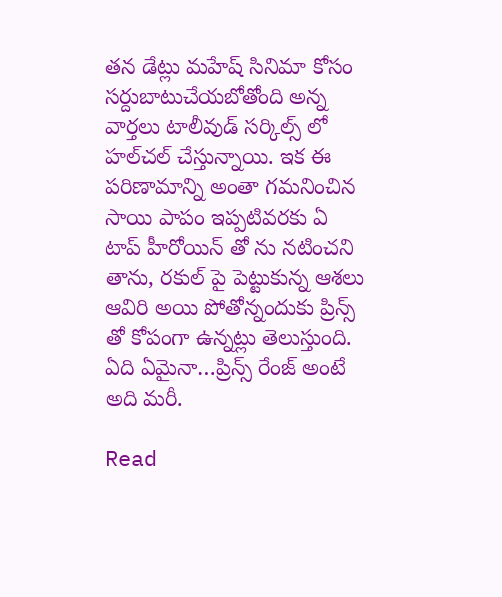తన డేట్లు మహేష్ సినిమా కోసం సర్దుబాటుచేయబోతోంది అన్న వార్తలు టాలీవుడ్ సర్కిల్స్ లో హల్‌చల్ చేస్తున్నాయి. ఇక ఈ పరిణామాన్ని అంతా గమనించిన సాయి పాపం ఇప్పటివరకు ఏ టాప్ హీరోయిన్ తో ను నటించని తాను, రకుల్ పై పెట్టుకున్న ఆశలు ఆవిరి అయి పోతోన్నందుకు ప్రిన్స్ తో కోపంగా ఉన్నట్లు తెలుస్తుంది. ఏది ఏమైనా…ప్రిన్స్ రేంజ్ అంటే అది మరీ.

Read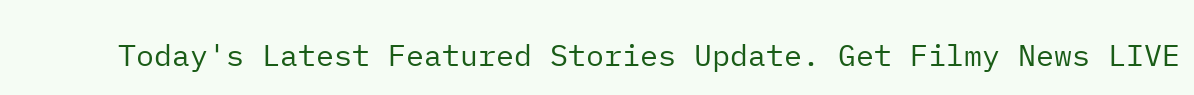Today's Latest Featured Stories Update. Get Filmy News LIVE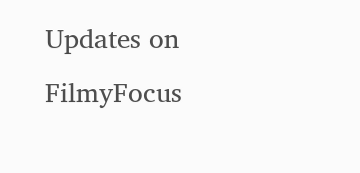Updates on FilmyFocus